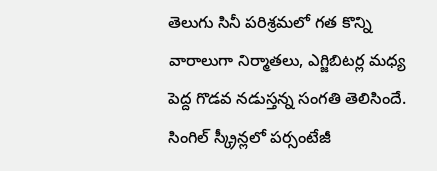తెలుగు సినీ పరిశ్రమలో గత కొన్ని వారాలుగా నిర్మాతలు, ఎగ్జిబిటర్ల మధ్య పెద్ద గొడవ నడుస్తన్న సంగతి తెలిసిందే. సింగిల్ స్క్రీన్లలో పర్సంటేజీ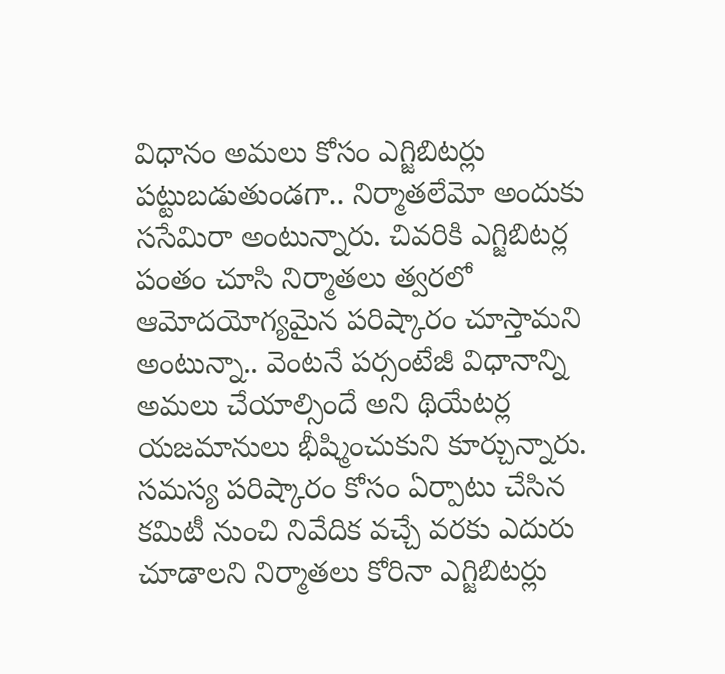విధానం అమలు కోసం ఎగ్జిబిటర్లు పట్టుబడుతుండగా.. నిర్మాతలేమో అందుకు ససేమిరా అంటున్నారు. చివరికి ఎగ్జిబిటర్ల పంతం చూసి నిర్మాతలు త్వరలో ఆమోదయోగ్యమైన పరిష్కారం చూస్తామని అంటున్నా.. వెంటనే పర్సంటేజీ విధానాన్ని అమలు చేయాల్సిందే అని థియేటర్ల యజమానులు భీష్మించుకుని కూర్చున్నారు.
సమస్య పరిష్కారం కోసం ఏర్పాటు చేసిన కమిటీ నుంచి నివేదిక వచ్చే వరకు ఎదురు చూడాలని నిర్మాతలు కోరినా ఎగ్జిబిటర్లు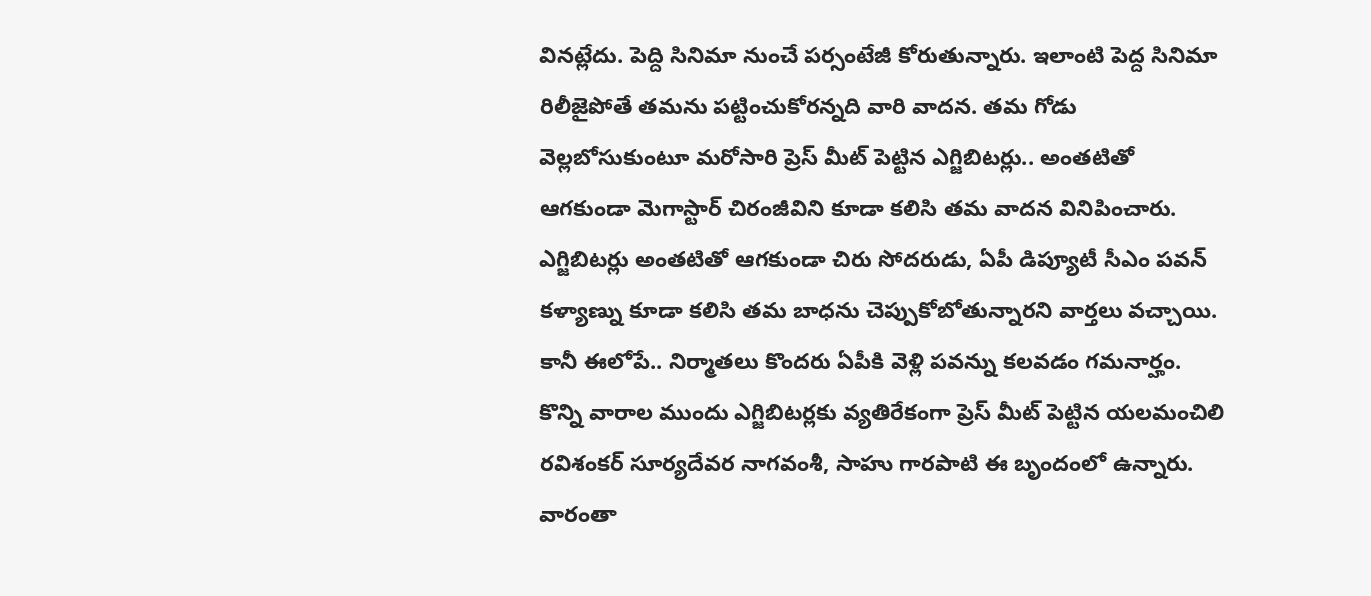వినట్లేదు. పెద్ది సినిమా నుంచే పర్సంటేజీ కోరుతున్నారు. ఇలాంటి పెద్ద సినిమా రిలీజైపోతే తమను పట్టించుకోరన్నది వారి వాదన. తమ గోడు వెల్లబోసుకుంటూ మరోసారి ప్రెస్ మీట్ పెట్టిన ఎగ్జిబిటర్లు.. అంతటితో ఆగకుండా మెగాస్టార్ చిరంజీవిని కూడా కలిసి తమ వాదన వినిపించారు.
ఎగ్జిబిటర్లు అంతటితో ఆగకుండా చిరు సోదరుడు, ఏపీ డిప్యూటీ సీఎం పవన్ కళ్యాణ్ను కూడా కలిసి తమ బాధను చెప్పుకోబోతున్నారని వార్తలు వచ్చాయి. కానీ ఈలోపే.. నిర్మాతలు కొందరు ఏపీకి వెళ్లి పవన్ను కలవడం గమనార్హం. కొన్ని వారాల ముందు ఎగ్జిబిటర్లకు వ్యతిరేకంగా ప్రెస్ మీట్ పెట్టిన యలమంచిలి రవిశంకర్ సూర్యదేవర నాగవంశీ, సాహు గారపాటి ఈ బృందంలో ఉన్నారు.
వారంతా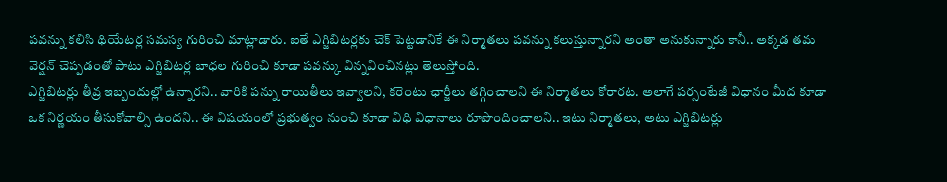పవన్ను కలిసి థియేటర్ల సమస్య గురించి మాట్లాడారు. ఐతే ఎగ్జిబిటర్లకు చెక్ పెట్టడానికే ఈ నిర్మాతలు పవన్ను కలుస్తున్నారని అంతా అనుకున్నారు కానీ.. అక్కడ తమ వెర్షన్ చెప్పడంతో పాటు ఎగ్జిబిటర్ల బాధల గురించి కూడా పవన్కు విన్నవించినట్లు తెలుస్తోంది.
ఎగ్జిబిటర్లు తీవ్ర ఇబ్బందుల్లో ఉన్నారని.. వారికి పన్ను రాయితీలు ఇవ్వాలని, కరెంటు ఛార్జీలు తగ్గించాలని ఈ నిర్మాతలు కోరారట. అలాగే పర్సంటేజీ విధానం మీద కూడా ఒక నిర్ణయం తీసుకోవాల్సి ఉందని.. ఈ విషయంలో ప్రభుత్వం నుంచి కూడా విధి విధానాలు రూపొందించాలని.. ఇటు నిర్మాతలు, అటు ఎగ్జిబిటర్లు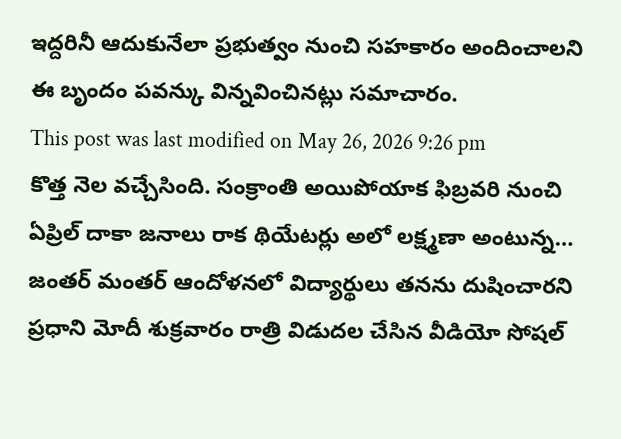ఇద్దరినీ ఆదుకునేలా ప్రభుత్వం నుంచి సహకారం అందించాలని ఈ బృందం పవన్కు విన్నవించినట్లు సమాచారం.
This post was last modified on May 26, 2026 9:26 pm
కొత్త నెల వచ్చేసింది. సంక్రాంతి అయిపోయాక ఫిబ్రవరి నుంచి ఏప్రిల్ దాకా జనాలు రాక థియేటర్లు అలో లక్ష్మణా అంటున్న…
జంతర్ మంతర్ ఆందోళనలో విద్యార్థులు తనను దుషించారని ప్రధాని మోదీ శుక్రవారం రాత్రి విడుదల చేసిన వీడియో సోషల్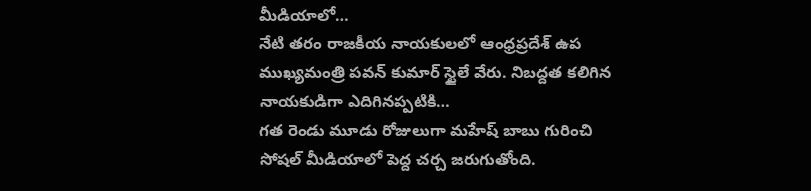మీడియాలో…
నేటి తరం రాజకీయ నాయకులలో ఆంధ్రప్రదేశ్ ఉప ముఖ్యమంత్రి పవన్ కుమార్ స్టైలే వేరు. నిబద్దత కలిగిన నాయకుడిగా ఎదిగినప్పటికి…
గత రెండు మూడు రోజులుగా మహేష్ బాబు గురించి సోషల్ మీడియాలో పెద్ద చర్చ జరుగుతోంది.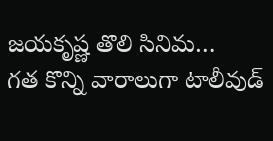జయకృష్ణ తొలి సినిమ…
గత కొన్ని వారాలుగా టాలీవుడ్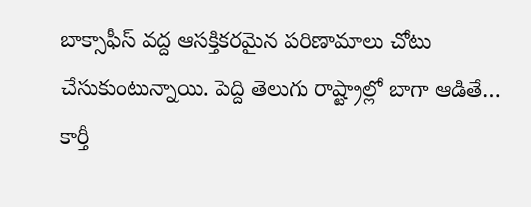బాక్సాఫీస్ వద్ద ఆసక్తికరమైన పరిణామాలు చోటు చేసుకుంటున్నాయి. పెద్ది తెలుగు రాష్ట్రాల్లో బాగా ఆడితే…
కార్తీ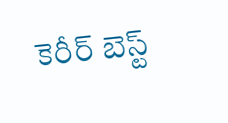కెరీర్ బెస్ట్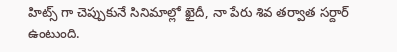హిట్స్ గా చెప్పుకునే సినిమాల్లో ఖైదీ, నా పేరు శివ తర్వాత సర్దార్ ఉంటుంది.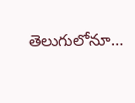తెలుగులోనూ…